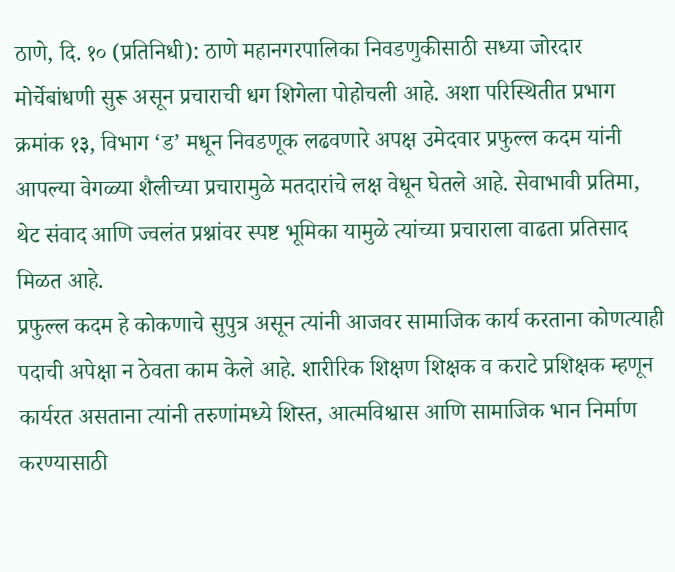ठाणे, दि. १० (प्रतिनिधी): ठाणे महानगरपालिका निवडणुकीसाठी सध्या जोरदार मोर्चेबांधणी सुरू असून प्रचाराची धग शिगेला पोहोचली आहे. अशा परिस्थितीत प्रभाग क्रमांक १३, विभाग ‘ड’ मधून निवडणूक लढवणारे अपक्ष उमेदवार प्रफुल्ल कदम यांनी आपल्या वेगळ्या शैलीच्या प्रचारामुळे मतदारांचे लक्ष वेधून घेतले आहे. सेवाभावी प्रतिमा, थेट संवाद आणि ज्वलंत प्रश्नांवर स्पष्ट भूमिका यामुळे त्यांच्या प्रचाराला वाढता प्रतिसाद मिळत आहे.
प्रफुल्ल कदम हे कोकणाचे सुपुत्र असून त्यांनी आजवर सामाजिक कार्य करताना कोणत्याही पदाची अपेक्षा न ठेवता काम केले आहे. शारीरिक शिक्षण शिक्षक व कराटे प्रशिक्षक म्हणून कार्यरत असताना त्यांनी तरुणांमध्ये शिस्त, आत्मविश्वास आणि सामाजिक भान निर्माण करण्यासाठी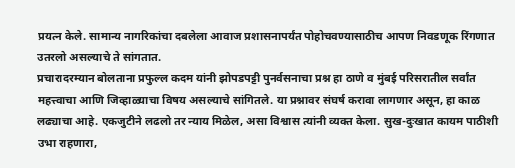प्रयत्न केले. सामान्य नागरिकांचा दबलेला आवाज प्रशासनापर्यंत पोहोचवण्यासाठीच आपण निवडणूक रिंगणात उतरलो असल्याचे ते सांगतात.
प्रचारादरम्यान बोलताना प्रफुल्ल कदम यांनी झोपडपट्टी पुनर्वसनाचा प्रश्न हा ठाणे व मुंबई परिसरातील सर्वांत महत्त्वाचा आणि जिव्हाळ्याचा विषय असल्याचे सांगितले. या प्रश्नावर संघर्ष करावा लागणार असून, हा काळ लढ्याचा आहे. एकजुटीने लढलो तर न्याय मिळेल, असा विश्वास त्यांनी व्यक्त केला. सुख-दुःखात कायम पाठीशी उभा राहणारा,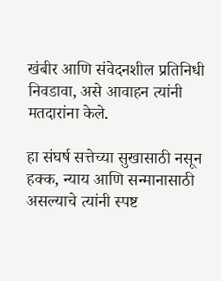खंबीर आणि संवेदनशील प्रतिनिधी निवडावा, असे आवाहन त्यांनी मतदारांना केले.

हा संघर्ष सत्तेच्या सुखासाठी नसून हक्क, न्याय आणि सन्मानासाठी असल्याचे त्यांनी स्पष्ट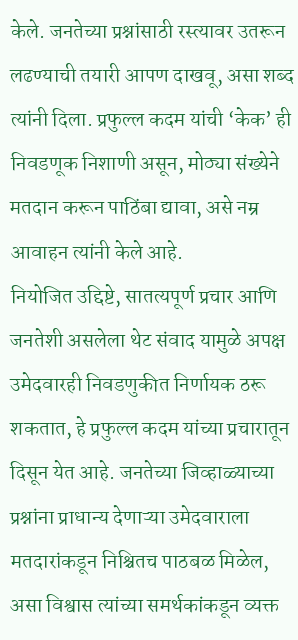केले. जनतेच्या प्रश्नांसाठी रस्त्यावर उतरून लढण्याची तयारी आपण दाखवू, असा शब्द त्यांनी दिला. प्रफुल्ल कदम यांची ‘केक’ ही निवडणूक निशाणी असून, मोठ्या संख्येने मतदान करून पाठिंबा द्यावा, असे नम्र आवाहन त्यांनी केले आहे.
नियोजित उद्दिष्टे, सातत्यपूर्ण प्रचार आणि जनतेशी असलेला थेट संवाद यामुळे अपक्ष उमेदवारही निवडणुकीत निर्णायक ठरू शकतात, हे प्रफुल्ल कदम यांच्या प्रचारातून दिसून येत आहे. जनतेच्या जिव्हाळ्याच्या प्रश्नांना प्राधान्य देणाऱ्या उमेदवाराला मतदारांकडून निश्चितच पाठबळ मिळेल, असा विश्वास त्यांच्या समर्थकांकडून व्यक्त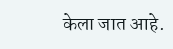केला जात आहे.